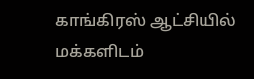காங்கிரஸ் ஆட்சியில் மக்களிடம்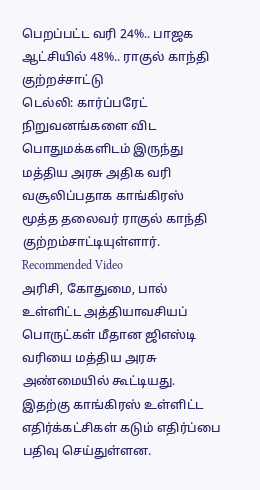பெறப்பட்ட வரி 24%.. பாஜக ஆட்சியில் 48%.. ராகுல் காந்தி குற்றச்சாட்டு
டெல்லி: கார்ப்பரேட் நிறுவனங்களை விட பொதுமக்களிடம் இருந்து மத்திய அரசு அதிக வரி வசூலிப்பதாக காங்கிரஸ் மூத்த தலைவர் ராகுல் காந்தி குற்றம்சாட்டியுள்ளார்.
Recommended Video
அரிசி, கோதுமை, பால் உள்ளிட்ட அத்தியாவசியப் பொருட்கள் மீதான ஜிஎஸ்டி வரியை மத்திய அரசு அண்மையில் கூட்டியது. இதற்கு காங்கிரஸ் உள்ளிட்ட எதிர்க்கட்சிகள் கடும் எதிர்ப்பை பதிவு செய்துள்ளன.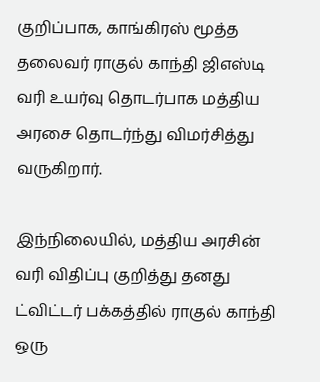குறிப்பாக, காங்கிரஸ் மூத்த தலைவர் ராகுல் காந்தி ஜிஎஸ்டி வரி உயர்வு தொடர்பாக மத்திய அரசை தொடர்ந்து விமர்சித்து வருகிறார்.

இந்நிலையில், மத்திய அரசின் வரி விதிப்பு குறித்து தனது ட்விட்டர் பக்கத்தில் ராகுல் காந்தி ஒரு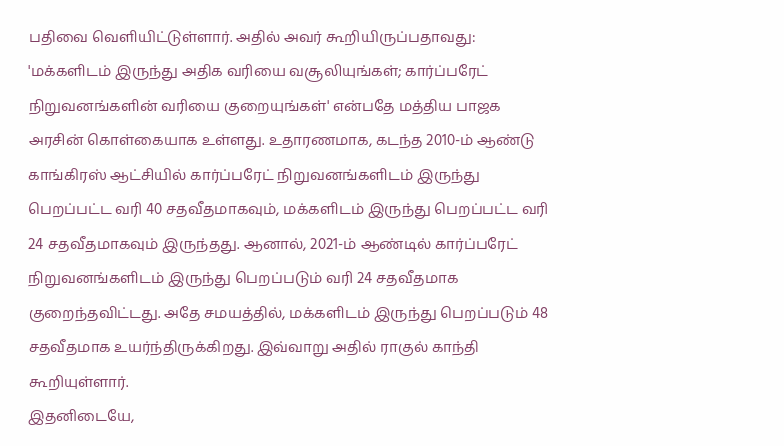பதிவை வெளியிட்டுள்ளார். அதில் அவர் கூறியிருப்பதாவது:
'மக்களிடம் இருந்து அதிக வரியை வசூலியுங்கள்; கார்ப்பரேட் நிறுவனங்களின் வரியை குறையுங்கள்' என்பதே மத்திய பாஜக அரசின் கொள்கையாக உள்ளது. உதாரணமாக, கடந்த 2010-ம் ஆண்டு காங்கிரஸ் ஆட்சியில் கார்ப்பரேட் நிறுவனங்களிடம் இருந்து பெறப்பட்ட வரி 40 சதவீதமாகவும், மக்களிடம் இருந்து பெறப்பட்ட வரி 24 சதவீதமாகவும் இருந்தது. ஆனால், 2021-ம் ஆண்டில் கார்ப்பரேட் நிறுவனங்களிடம் இருந்து பெறப்படும் வரி 24 சதவீதமாக குறைந்தவிட்டது. அதே சமயத்தில், மக்களிடம் இருந்து பெறப்படும் 48 சதவீதமாக உயர்ந்திருக்கிறது. இவ்வாறு அதில் ராகுல் காந்தி கூறியுள்ளார்.
இதனிடையே,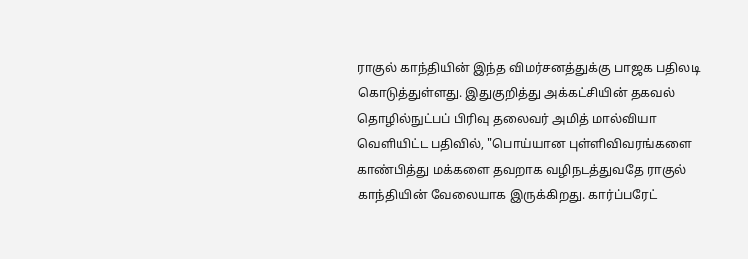ராகுல் காந்தியின் இந்த விமர்சனத்துக்கு பாஜக பதிலடி கொடுத்துள்ளது. இதுகுறித்து அக்கட்சியின் தகவல் தொழில்நுட்பப் பிரிவு தலைவர் அமித் மால்வியா வெளியிட்ட பதிவில், "பொய்யான புள்ளிவிவரங்களை காண்பித்து மக்களை தவறாக வழிநடத்துவதே ராகுல் காந்தியின் வேலையாக இருக்கிறது. கார்ப்பரேட்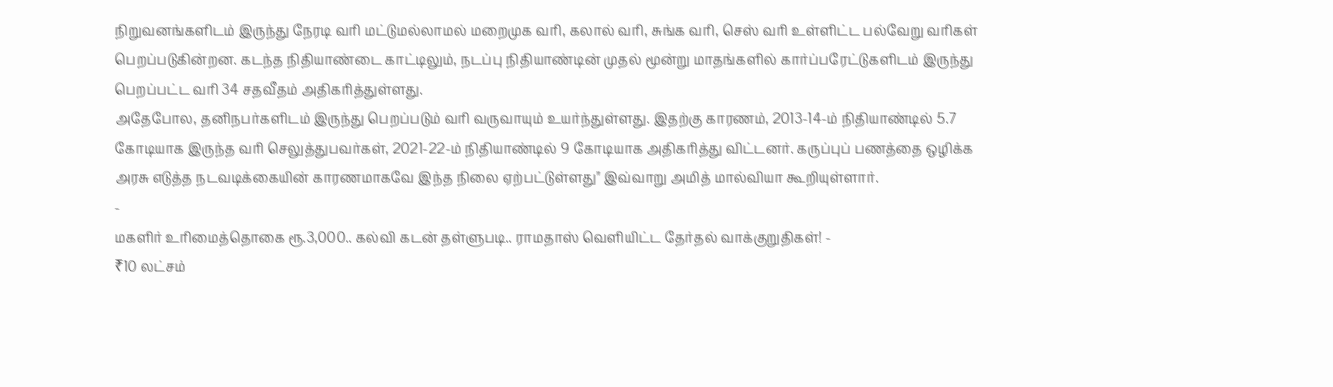நிறுவனங்களிடம் இருந்து நேரடி வரி மட்டுமல்லாமல் மறைமுக வரி, கலால் வரி, சுங்க வரி, செஸ் வரி உள்ளிட்ட பல்வேறு வரிகள் பெறப்படுகின்றன. கடந்த நிதியாண்டை காட்டிலும், நடப்பு நிதியாண்டின் முதல் மூன்று மாதங்களில் கார்ப்பரேட்டுகளிடம் இருந்து பெறப்பட்ட வரி 34 சதவீதம் அதிகரித்துள்ளது.
அதேபோல, தனிநபர்களிடம் இருந்து பெறப்படும் வரி வருவாயும் உயர்ந்துள்ளது. இதற்கு காரணம், 2013-14-ம் நிதியாண்டில் 5.7 கோடியாக இருந்த வரி செலுத்துபவர்கள், 2021-22-ம் நிதியாண்டில் 9 கோடியாக அதிகரித்து விட்டனர். கருப்புப் பணத்தை ஒழிக்க அரசு எடுத்த நடவடிக்கையின் காரணமாகவே இந்த நிலை ஏற்பட்டுள்ளது" இவ்வாறு அமித் மால்வியா கூறியுள்ளார்.
-
மகளிர் உரிமைத்தொகை ரூ.3,000.. கல்வி கடன் தள்ளுபடி.. ராமதாஸ் வெளியிட்ட தேர்தல் வாக்குறுதிகள்! -
₹10 லட்சம்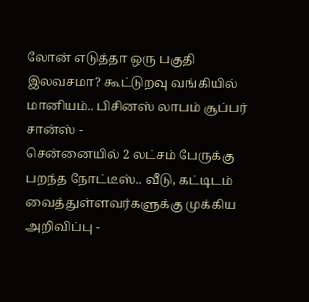லோன் எடுத்தா ஒரு பகுதி இலவசமா? கூட்டுறவு வங்கியில் மானியம்.. பிசினஸ் லாபம் சூப்பர் சான்ஸ் -
சென்னையில் 2 லட்சம் பேருக்கு பறந்த நோட்டீஸ்.. வீடு, கட்டிடம் வைத்துள்ளவர்களுக்கு முக்கிய அறிவிப்பு -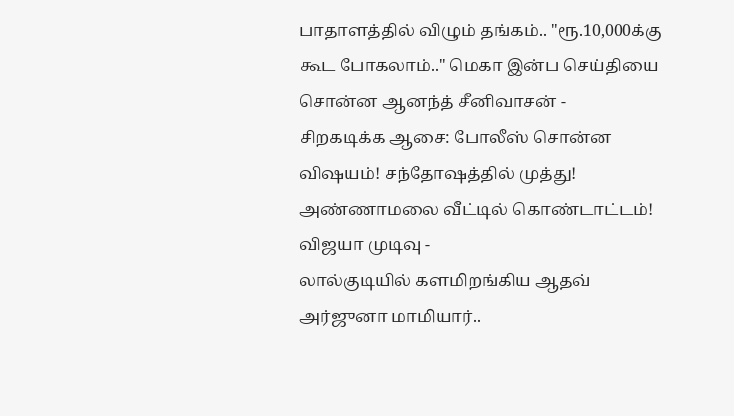பாதாளத்தில் விழும் தங்கம்.. "ரூ.10,000க்கு கூட போகலாம்.." மெகா இன்ப செய்தியை சொன்ன ஆனந்த் சீனிவாசன் -
சிறகடிக்க ஆசை: போலீஸ் சொன்ன விஷயம்! சந்தோஷத்தில் முத்து! அண்ணாமலை வீட்டில் கொண்டாட்டம்! விஜயா முடிவு -
லால்குடியில் களமிறங்கிய ஆதவ் அர்ஜுனா மாமியார்..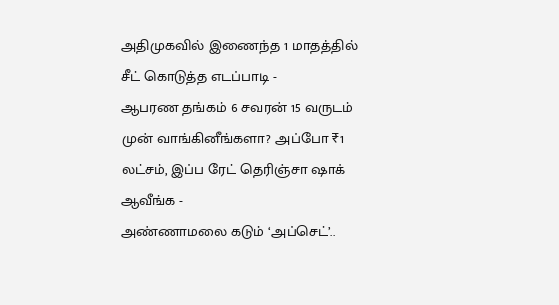அதிமுகவில் இணைந்த 1 மாதத்தில் சீட் கொடுத்த எடப்பாடி -
ஆபரண தங்கம் 6 சவரன் 15 வருடம் முன் வாங்கினீங்களா? அப்போ ₹1 லட்சம், இப்ப ரேட் தெரிஞ்சா ஷாக் ஆவீங்க -
அண்ணாமலை கடும் ‘அப்செட்’..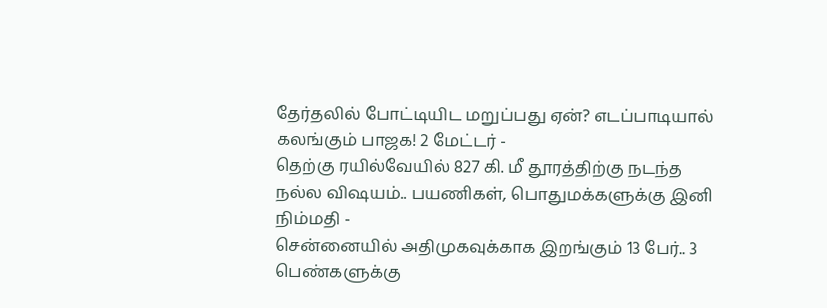தேர்தலில் போட்டியிட மறுப்பது ஏன்? எடப்பாடியால் கலங்கும் பாஜக! 2 மேட்டர் -
தெற்கு ரயில்வேயில் 827 கி. மீ தூரத்திற்கு நடந்த நல்ல விஷயம்.. பயணிகள், பொதுமக்களுக்கு இனி நிம்மதி -
சென்னையில் அதிமுகவுக்காக இறங்கும் 13 பேர்.. 3 பெண்களுக்கு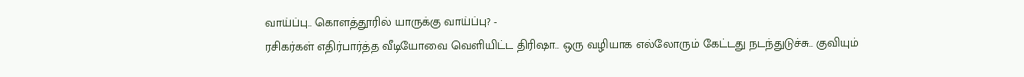வாய்ப்பு.. கொளத்தூரில் யாருக்கு வாய்ப்பு? -
ரசிகர்கள் எதிர்பார்த்த வீடியோவை வெளியிட்ட திரிஷா.. ஒரு வழியாக எல்லோரும் கேட்டது நடந்துடுச்சு.. குவியும்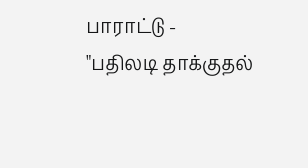பாராட்டு -
"பதிலடி தாக்குதல்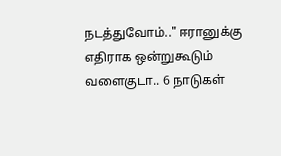நடத்துவோம்.." ஈரானுக்கு எதிராக ஒன்றுகூடும் வளைகுடா.. 6 நாடுகள்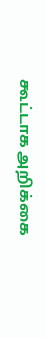கூட்டாக அறிக்கை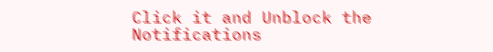Click it and Unblock the Notifications